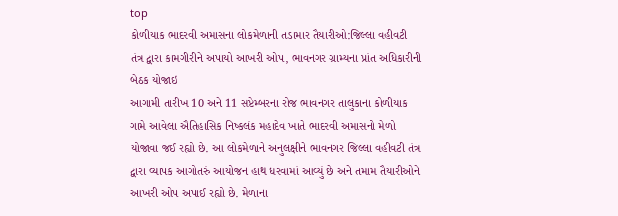top
કોળીયાક ભાદરવી અમાસના લોકમેળાની તડામાર તૈયારીઓ:જિલ્લા વહીવટી તંત્ર દ્વારા કામગીરીને અપાયો આખરી ઓપ, ભાવનગર ગ્રામ્યના પ્રાંત અધિકારીની બેઠક યોજાઇ
આગામી તારીખ 10 અને 11 સપ્ટેમ્બરના રોજ ભાવનગર તાલુકાના કોળીયાક ગામે આવેલા ઐતિહાસિક નિષ્કલંક મહાદેવ ખાતે ભાદરવી અમાસનો મેળો યોજાવા જઈ રહ્યો છે. આ લોકમેળાને અનુલક્ષીને ભાવનગર જિલ્લા વહીવટી તંત્ર દ્વારા વ્યાપક આગોતરું આયોજન હાથ ધરવામાં આવ્યું છે અને તમામ તૈયારીઓને આખરી ઓપ અપાઈ રહ્યો છે. મેળાના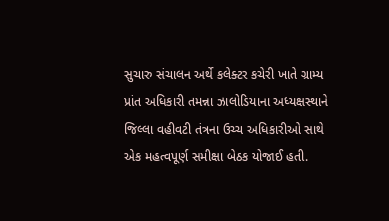સુચારુ સંચાલન અર્થે કલેક્ટર કચેરી ખાતે ગ્રામ્ય પ્રાંત અધિકારી તમન્ના ઝાલોડિયાના અધ્યક્ષસ્થાને જિલ્લા વહીવટી તંત્રના ઉચ્ચ અધિકારીઓ સાથે એક મહત્વપૂર્ણ સમીક્ષા બેઠક યોજાઈ હતી.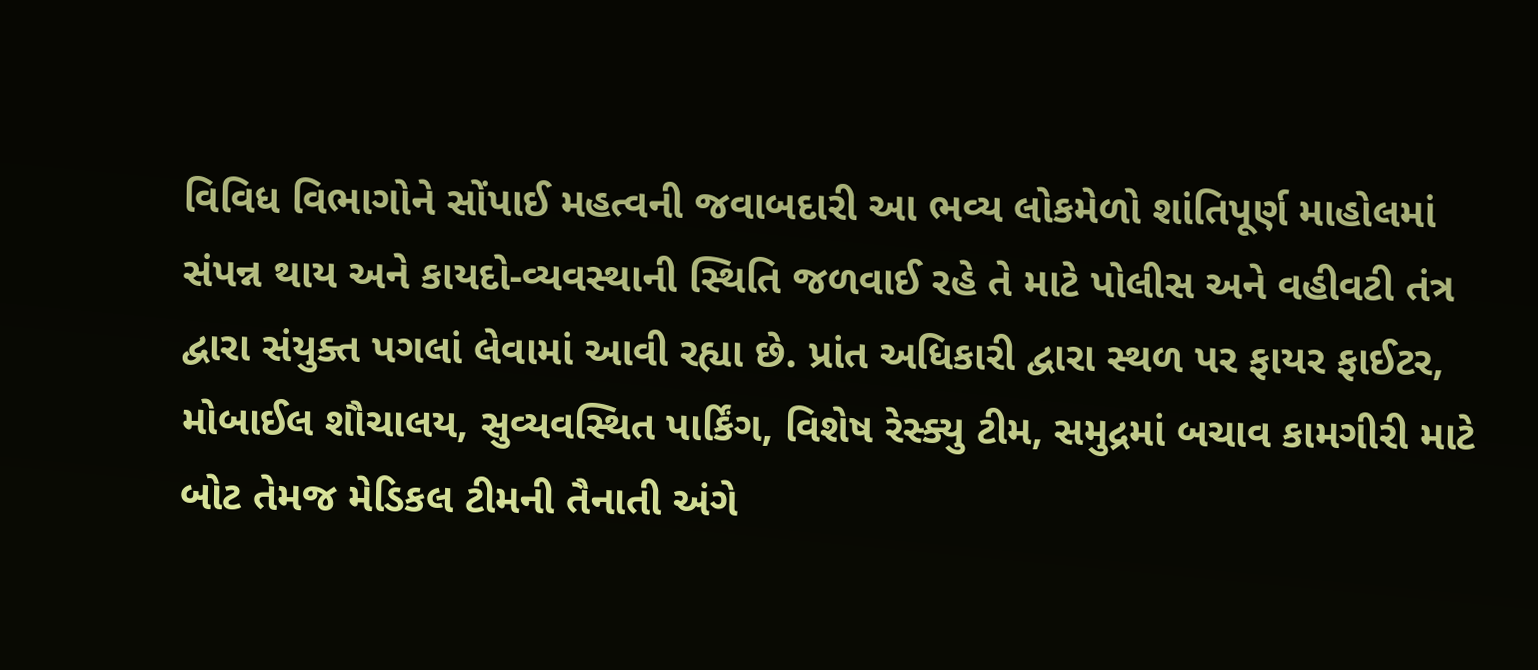વિવિધ વિભાગોને સોંપાઈ મહત્વની જવાબદારી આ ભવ્ય લોકમેળો શાંતિપૂર્ણ માહોલમાં સંપન્ન થાય અને કાયદો-વ્યવસ્થાની સ્થિતિ જળવાઈ રહે તે માટે પોલીસ અને વહીવટી તંત્ર દ્વારા સંયુક્ત પગલાં લેવામાં આવી રહ્યા છે. પ્રાંત અધિકારી દ્વારા સ્થળ પર ફાયર ફાઈટર, મોબાઈલ શૌચાલય, સુવ્યવસ્થિત પાર્કિંગ, વિશેષ રેસ્ક્યુ ટીમ, સમુદ્રમાં બચાવ કામગીરી માટે બોટ તેમજ મેડિકલ ટીમની તૈનાતી અંગે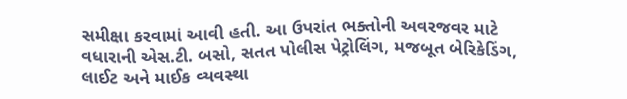સમીક્ષા કરવામાં આવી હતી. આ ઉપરાંત ભક્તોની અવરજવર માટે વધારાની એસ.ટી. બસો, સતત પોલીસ પેટ્રોલિંગ, મજબૂત બેરિકેડિંગ, લાઈટ અને માઈક વ્યવસ્થા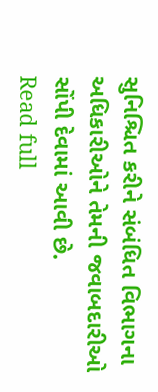સુનિશ્ચિત કરીને સંબંધિત વિભાગના અધિકારીઓને તેમની જવાબદારીઓ સોંપી દેવામાં આવી છે.
Read full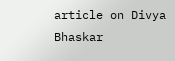article on Divya Bhaskar